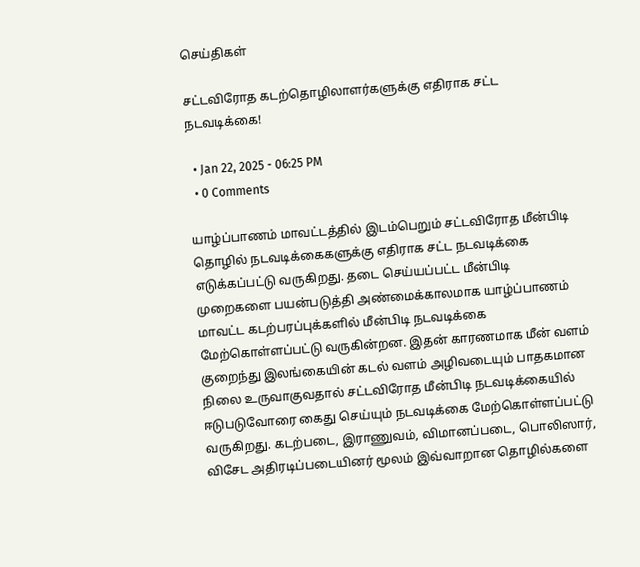செய்திகள்

சட்டவிரோத கடற்தொழிலாளர்களுக்கு எதிராக சட்ட நடவடிக்கை!

  • Jan 22, 2025 - 06:25 PM
  • 0 Comments

யாழ்ப்பாணம் மாவட்டத்தில் இடம்பெறும் சட்டவிரோத மீன்பிடி தொழில் நடவடிக்கைகளுக்கு எதிராக சட்ட நடவடிக்கை எடுக்கப்பட்டு வருகிறது. தடை செய்யப்பட்ட மீன்பிடி முறைகளை பயன்படுத்தி அண்மைக்காலமாக யாழ்ப்பாணம் மாவட்ட கடற்பரப்புக்களில் மீன்பிடி நடவடிக்கை மேற்கொள்ளப்பட்டு வருகின்றன. இதன் காரணமாக மீன் வளம் குறைந்து இலங்கையின் கடல் வளம் அழிவடையும் பாதகமான நிலை உருவாகுவதால் சட்டவிரோத மீன்பிடி நடவடிக்கையில் ஈடுபடுவோரை கைது செய்யும் நடவடிக்கை மேற்கொள்ளப்பட்டு வருகிறது. கடற்படை, இராணுவம், விமானப்படை, பொலிஸார், விசேட அதிரடிப்படையினர் மூலம் இவ்வாறான தொழில்களை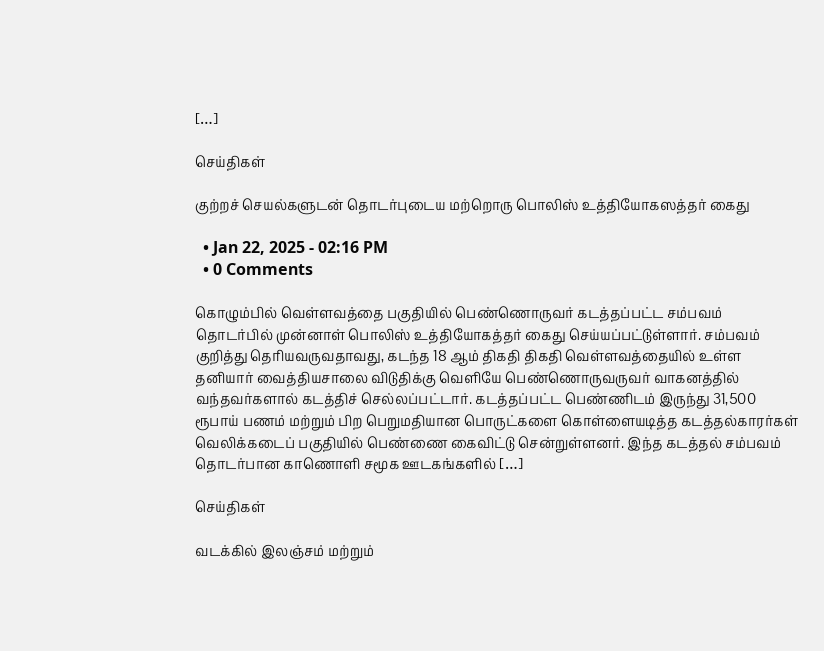[…]

செய்திகள்

குற்றச் செயல்களுடன் தொடர்புடைய மற்றொரு பொலிஸ் உத்தியோகஸத்தர் கைது

  • Jan 22, 2025 - 02:16 PM
  • 0 Comments

கொழும்பில் வெள்ளவத்தை பகுதியில் பெண்ணொருவர் கடத்தப்பட்ட சம்பவம் தொடர்பில் முன்னாள் பொலிஸ் உத்தியோகத்தர் கைது செய்யப்பட்டுள்ளார். சம்பவம் குறித்து தெரியவருவதாவது, கடந்த 18 ஆம் திகதி திகதி வெள்ளவத்தையில் உள்ள தனியார் வைத்தியசாலை விடுதிக்கு வெளியே பெண்ணொருவருவர் வாகனத்தில் வந்தவர்களால் கடத்திச் செல்லப்பட்டார். கடத்தப்பட்ட பெண்ணிடம் இருந்து 31,500 ரூபாய் பணம் மற்றும் பிற பெறுமதியான பொருட்களை கொள்ளையடித்த கடத்தல்காரர்கள் வெலிக்கடைப் பகுதியில் பெண்ணை கைவிட்டு சென்றுள்ளனர். இந்த கடத்தல் சம்பவம் தொடர்பான காணொளி சமூக ஊடகங்களில் […]

செய்திகள்

வடக்கில் இலஞ்சம் மற்றும்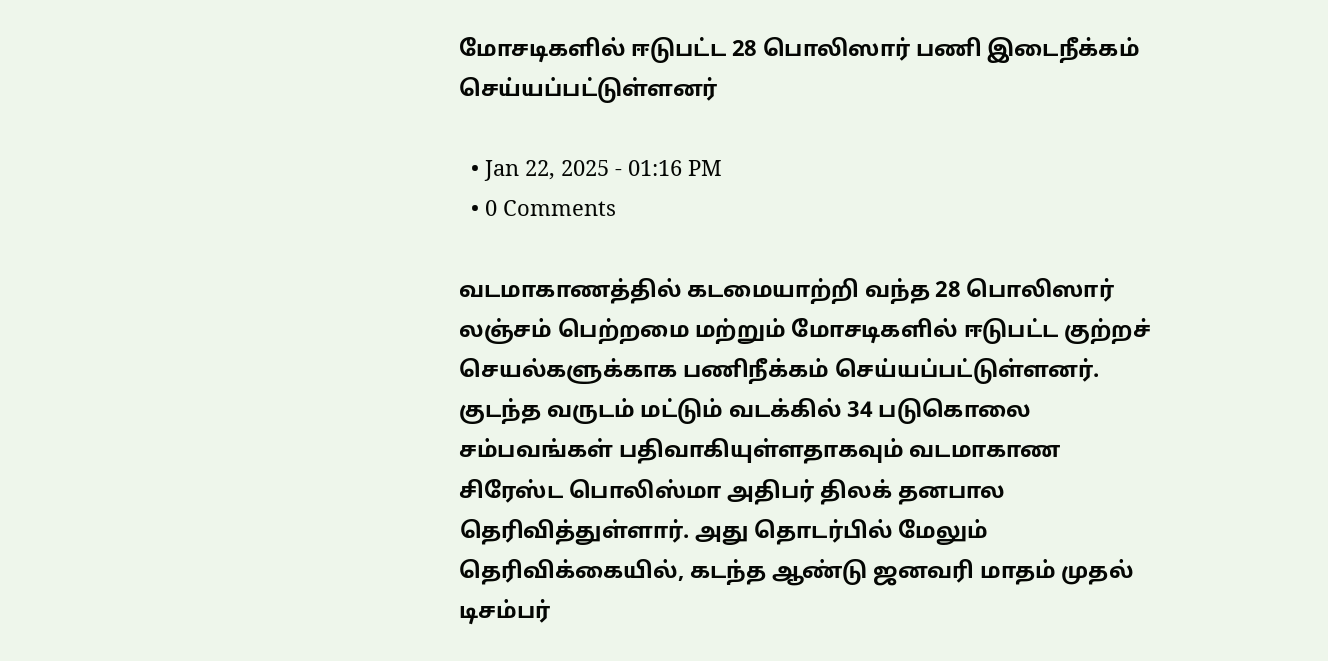மோசடிகளில் ஈடுபட்ட 28 பொலிஸார் பணி இடைநீக்கம் செய்யப்பட்டுள்ளனர்

  • Jan 22, 2025 - 01:16 PM
  • 0 Comments

வடமாகாணத்தில் கடமையாற்றி வந்த 28 பொலிஸார் லஞ்சம் பெற்றமை மற்றும் மோசடிகளில் ஈடுபட்ட குற்றச் செயல்களுக்காக பணிநீக்கம் செய்யப்பட்டுள்ளனர். குடந்த வருடம் மட்டும் வடக்கில் 34 படுகொலை சம்பவங்கள் பதிவாகியுள்ளதாகவும் வடமாகாண சிரேஸ்ட பொலிஸ்மா அதிபர் திலக் தனபால தெரிவித்துள்ளார். அது தொடர்பில் மேலும் தெரிவிக்கையில், கடந்த ஆண்டு ஜனவரி மாதம் முதல் டிசம்பர்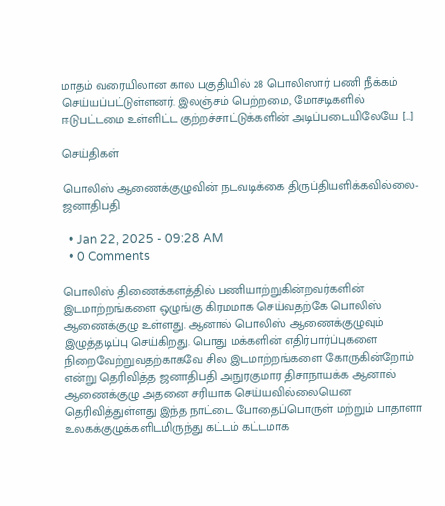மாதம் வரையிலான கால பகுதியில் 28 பொலிஸார் பணி நீக்கம் செய்யப்பட்டுள்ளனர். இலஞ்சம் பெற்றமை, மோசடிகளில் ஈடுபட்டமை உள்ளிட்ட குற்றச்சாட்டுக்களின் அடிப்படையிலேயே […]

செய்திகள்

பொலிஸ் ஆணைக்குழுவின் நடவடிக்கை திருப்தியளிக்கவில்லை-ஜனாதிபதி

  • Jan 22, 2025 - 09:28 AM
  • 0 Comments

பொலிஸ் திணைக்களத்தில் பணியாற்றுகின்றவர்களின் இடமாற்றங்களை ஒழுங்கு கிரமமாக செய்வதற்கே பொலிஸ் ஆணைக்குழு உள்ளது. ஆனால் பொலிஸ் ஆணைக்குழுவும் இழுத்தடிப்பு செய்கிறது. பொது மக்களின் எதிர்பார்ப்புகளை நிறைவேற்றுவதற்காகவே சில இடமாற்றங்களை கோருகின்றோம் என்று தெரிவித்த ஜனாதிபதி அநுரகுமார திசாநாயக்க ஆனால் ஆணைக்குழு அதனை சரியாக செய்யவில்லையென தெரிவித்துள்ளது இந்த நாட்டை போதைப்பொருள் மற்றும் பாதாளா உலகக்குழுக்களிடமிருந்து கட்டம் கட்டமாக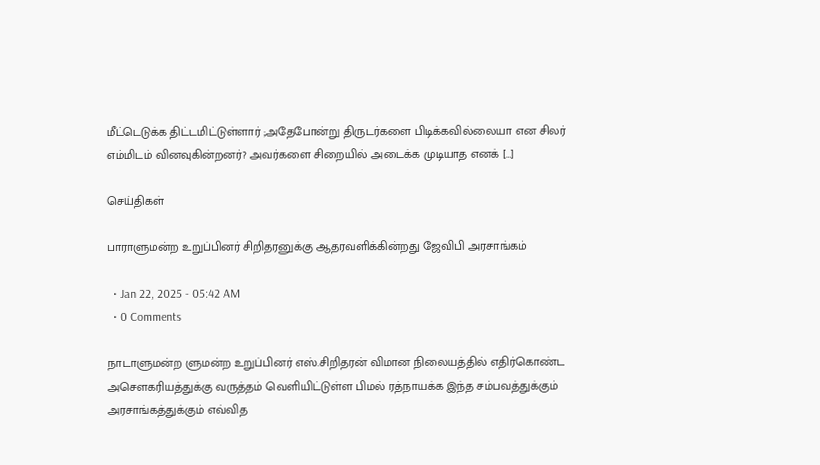மீட்டெடுக்க திட்டமிட்டுள்ளார் ;அதேபோன்று திருடர்களை பிடிக்கவில்லையா என சிலர் எம்மிடம் வினவுகின்றனர்? அவர்களை சிறையில் அடைக்க முடியாத எனக் […]

செய்திகள்

பாராளுமன்ற உறுப்பினர் சிறிதரனுக்கு ஆதரவளிக்கின்றது ஜேவிபி அரசாங்கம்

  • Jan 22, 2025 - 05:42 AM
  • 0 Comments

நாடாளுமன்ற ளுமன்ற உறுப்பினர் எஸ்.சிறிதரன் விமான நிலையத்தில் எதிர்கொண்ட அசௌகரியத்துக்கு வருத்தம் வெளியிட்டுள்ள பிமல் ரத்நாயக்க இந்த சம்பவத்துக்கும் அரசாங்கத்துக்கும் எவ்வித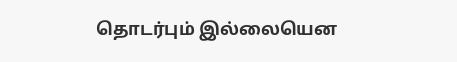தொடர்பும் இல்லையென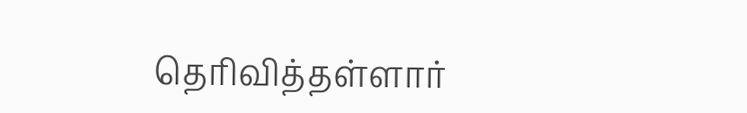தெரிவித்தள்ளார்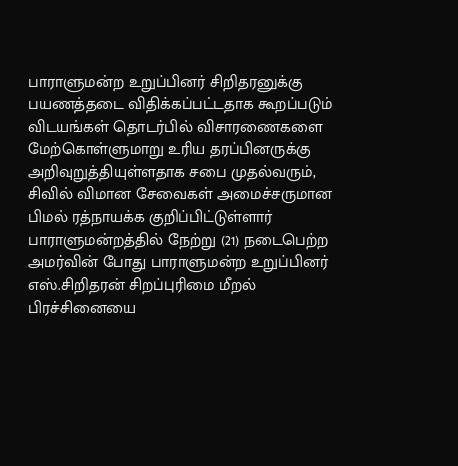பாராளுமன்ற உறுப்பினர் சிறிதரனுக்கு பயணத்தடை விதிக்கப்பட்டதாக கூறப்படும் விடயங்கள் தொடர்பில் விசாரணைகளை மேற்கொள்ளுமாறு உரிய தரப்பினருக்கு அறிவுறுத்தியுள்ளதாக சபை முதல்வரும், சிவில் விமான சேவைகள் அமைச்சருமான பிமல் ரத்நாயக்க குறிப்பிட்டுள்ளார் பாராளுமன்றத்தில் நேற்று (21) நடைபெற்ற அமர்வின் போது பாராளுமன்ற உறுப்பினர் எஸ்.சிறிதரன் சிறப்புரிமை மீறல் பிரச்சினையை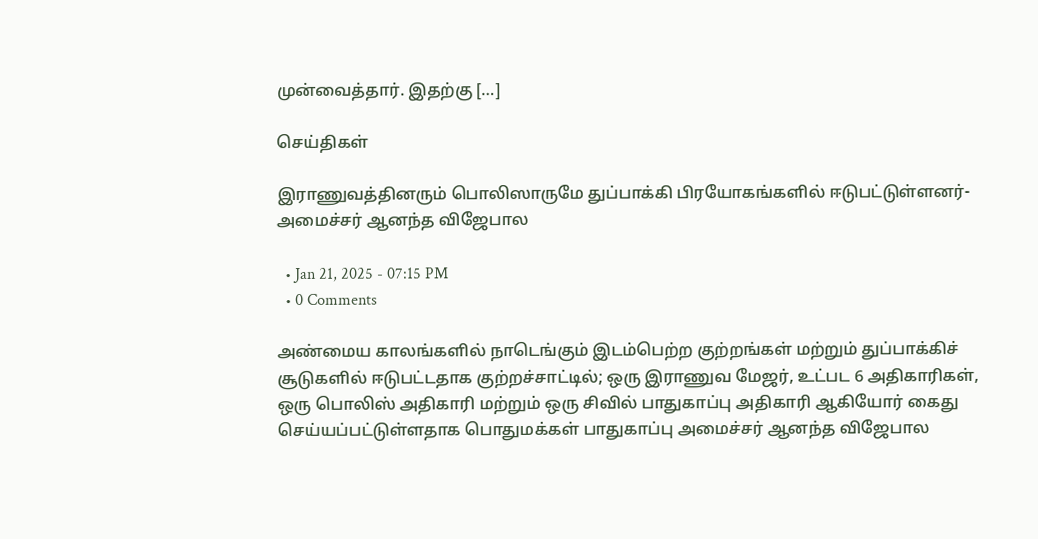முன்வைத்தார். இதற்கு […]

செய்திகள்

இராணுவத்தினரும் பொலிஸாருமே துப்பாக்கி பிரயோகங்களில் ஈடுபட்டுள்ளனர்- அமைச்சர் ஆனந்த விஜேபால

  • Jan 21, 2025 - 07:15 PM
  • 0 Comments

அண்மைய காலங்களில் நாடெங்கும் இடம்பெற்ற குற்றங்கள் மற்றும் துப்பாக்கிச் சூடுகளில் ஈடுபட்டதாக குற்றச்சாட்டில்; ஒரு இராணுவ மேஜர், உட்பட 6 அதிகாரிகள், ஒரு பொலிஸ் அதிகாரி மற்றும் ஒரு சிவில் பாதுகாப்பு அதிகாரி ஆகியோர் கைது செய்யப்பட்டுள்ளதாக பொதுமக்கள் பாதுகாப்பு அமைச்சர் ஆனந்த விஜேபால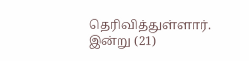தெரிவித்துள்ளார். இன்று (21)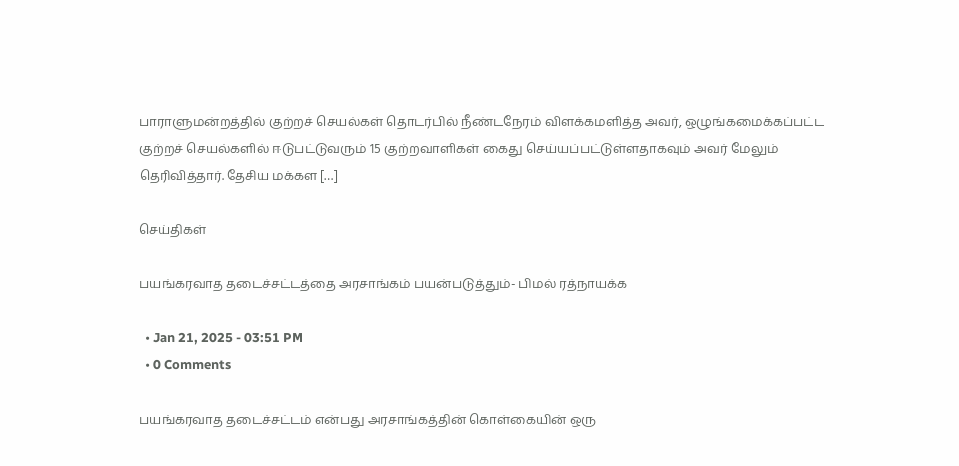பாராளுமன்றத்தில் குற்றச் செயல்கள் தொடர்பில் நீண்டநேரம் விளக்கமளித்த அவர், ஒழுங்கமைக்கப்பட்ட குற்றச் செயல்களில் ஈடுபட்டுவரும் 15 குற்றவாளிகள் கைது செய்யப்பட்டுள்ளதாகவும் அவர் மேலும் தெரிவித்தார். தேசிய மக்கள […]

செய்திகள்

பயங்கரவாத தடைச்சட்டத்தை அரசாங்கம் பயன்படுத்தும்- பிமல் ரத்நாயக்க

  • Jan 21, 2025 - 03:51 PM
  • 0 Comments

பயங்கரவாத தடைச்சட்டம் என்பது அரசாங்கத்தின் கொள்கையின் ஒரு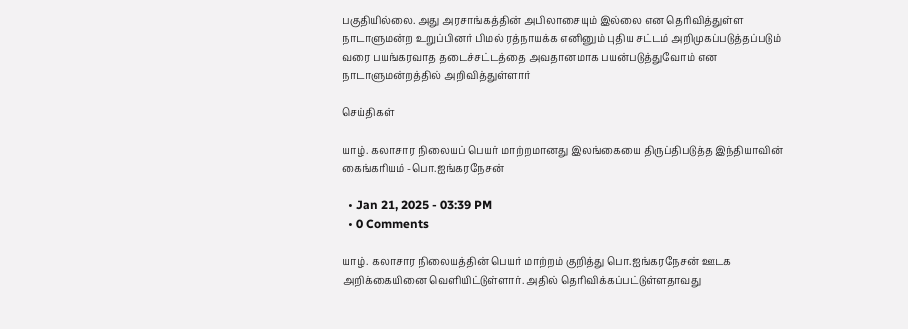பகுதியில்லை. அது அரசாங்கத்தின் அபிலாசையும் இல்லை என தெரிவித்துள்ள நாடாளுமன்ற உறுப்பினர் பிமல் ரத்நாயக்க எனினும் புதிய சட்டம் அறிமுகப்படுத்தப்படும் வரை பயங்கரவாத தடைச்சட்டத்தை அவதானமாக பயன்படுத்துவோம் என நாடாளுமன்றத்தில் அறிவித்துள்ளார்

செய்திகள்

யாழ். கலாசார நிலையப் பெயர் மாற்றமானது இலங்கையை திருப்திபடுத்த இந்தியாவின் கைங்கரியம் -பொ.ஐங்கரநேசன்

  • Jan 21, 2025 - 03:39 PM
  • 0 Comments

யாழ். கலாசார நிலையத்தின் பெயர் மாற்றம் குறித்து பொ.ஐங்கரநேசன் ஊடக அறிக்கையினை வெளியிட்டுள்ளார். அதில் தெரிவிக்கப்பட்டுள்ளதாவது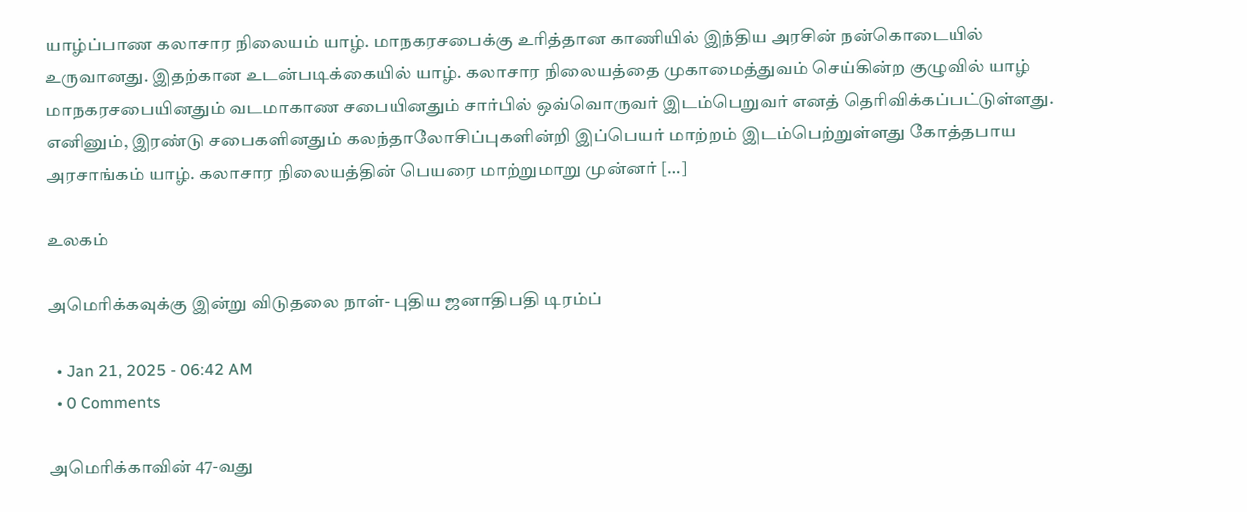யாழ்ப்பாண கலாசார நிலையம் யாழ். மாநகரசபைக்கு உரித்தான காணியில் இந்திய அரசின் நன்கொடையில் உருவானது. இதற்கான உடன்படிக்கையில் யாழ். கலாசார நிலையத்தை முகாமைத்துவம் செய்கின்ற குழுவில் யாழ் மாநகரசபையினதும் வடமாகாண சபையினதும் சார்பில் ஒவ்வொருவர் இடம்பெறுவர் எனத் தெரிவிக்கப்பட்டுள்ளது. எனினும், இரண்டு சபைகளினதும் கலந்தாலோசிப்புகளின்றி இப்பெயர் மாற்றம் இடம்பெற்றுள்ளது கோத்தபாய அரசாங்கம் யாழ். கலாசார நிலையத்தின் பெயரை மாற்றுமாறு முன்னர் […]

உலகம்

அமெரிக்கவுக்கு இன்று விடுதலை நாள்- புதிய ஜனாதிபதி டிரம்ப்

  • Jan 21, 2025 - 06:42 AM
  • 0 Comments

அமெரிக்காவின் 47-வது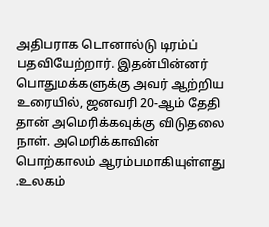அதிபராக டொனால்டு டிரம்ப் பதவியேற்றார். இதன்பின்னர் பொதுமக்களுக்கு அவர் ஆற்றிய உரையில், ஜனவரி 20-ஆம் தேதி தான் அமெரிக்கவுக்கு விடுதலை நாள். அமெரிக்காவின் பொற்காலம் ஆரம்பமாகியுள்ளது .உலகம்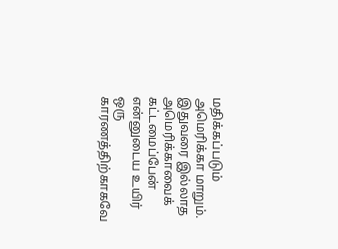மதிக்கப்படும் அமெரிக்கா மாறும். இதுவரை இல்லாத அமெரிக்காவைக் கட்டமைப்பேன் என்னுடைய உயிர் ஒரு காரணத்திற்காகவே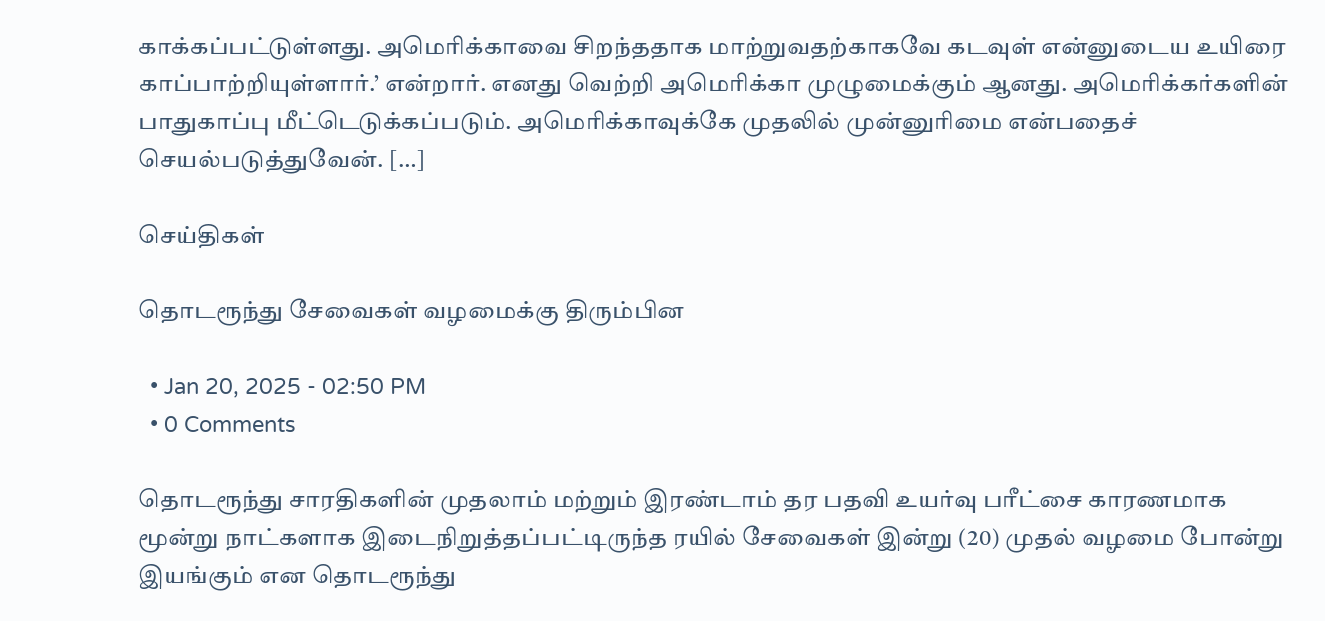காக்கப்பட்டுள்ளது. அமெரிக்காவை சிறந்ததாக மாற்றுவதற்காகவே கடவுள் என்னுடைய உயிரை காப்பாற்றியுள்ளார்.’ என்றார். எனது வெற்றி அமெரிக்கா முழுமைக்கும் ஆனது. அமெரிக்கர்களின் பாதுகாப்பு மீட்டெடுக்கப்படும். அமெரிக்காவுக்கே முதலில் முன்னுரிமை என்பதைச் செயல்படுத்துவேன். […]

செய்திகள்

தொடரூந்து சேவைகள் வழமைக்கு திரும்பின

  • Jan 20, 2025 - 02:50 PM
  • 0 Comments

தொடரூந்து சாரதிகளின் முதலாம் மற்றும் இரண்டாம் தர பதவி உயர்வு பரீட்சை காரணமாக மூன்று நாட்களாக இடைநிறுத்தப்பட்டிருந்த ரயில் சேவைகள் இன்று (20) முதல் வழமை போன்று இயங்கும் என தொடரூந்து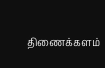திணைக்களம்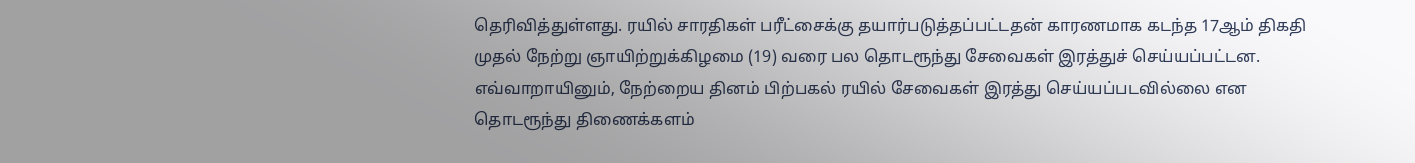தெரிவித்துள்ளது. ரயில் சாரதிகள் பரீட்சைக்கு தயார்படுத்தப்பட்டதன் காரணமாக கடந்த 17ஆம் திகதி முதல் நேற்று ஞாயிற்றுக்கிழமை (19) வரை பல தொடரூந்து சேவைகள் இரத்துச் செய்யப்பட்டன. எவ்வாறாயினும், நேற்றைய தினம் பிற்பகல் ரயில் சேவைகள் இரத்து செய்யப்படவில்லை என தொடரூந்து திணைக்களம்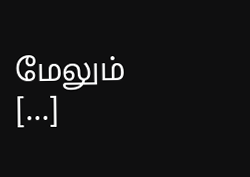மேலும் […]